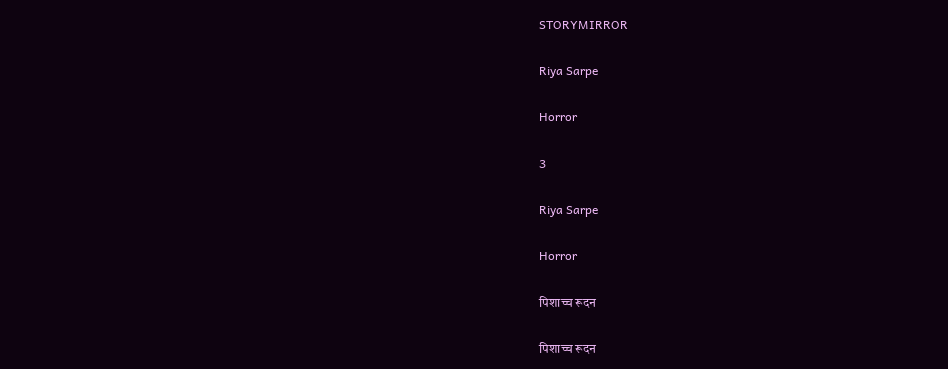STORYMIRROR

Riya Sarpe

Horror

3

Riya Sarpe

Horror

पिशाच्च रूदन

पिशाच्च रूदन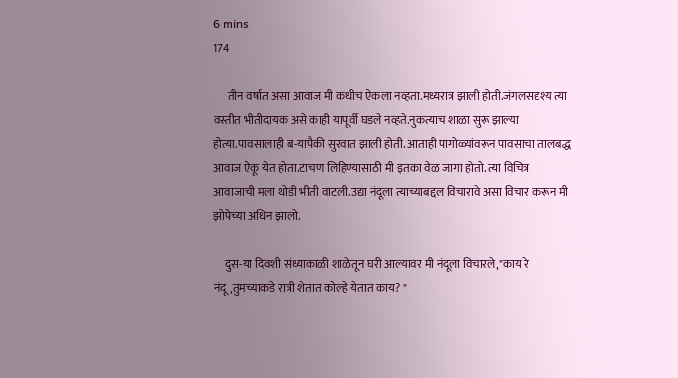6 mins
174

      तीन वर्षात असा आवाज मी कधीच ऐकला नव्हता.मध्यरात्र झाली होती.जंगलसदृश्य त्या वस्तीत भीतीदायक असे काही यापूर्वी घडले नव्हते.नुकत्याच शाळा सुरू झाल्या होत्या.पावसालाही ब-यापैकी सुरवात झाली होती. आताही पागोळ्यांवरून पावसाचा तालबद्ध आवाज ऐकू येत होता.टाचण लिहिण्यासाठी मी इतका वेळ जागा होतो. त्या विचित्र आवाजाची मला थोडी भीती वाटली.उद्या नंदूला त्याच्याबद्दल विचारावे असा विचार करून मी झोपेच्या अधिन झालो.

     दुस-या दिवशी संध्याकाळी शाळेतून घरी आल्यावर मी नंदूला विचारले,"काय रे नंदू,तुमच्याकडे रात्री शेतात कोल्हे येतात काय? "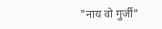"नाय वो गुर्जी"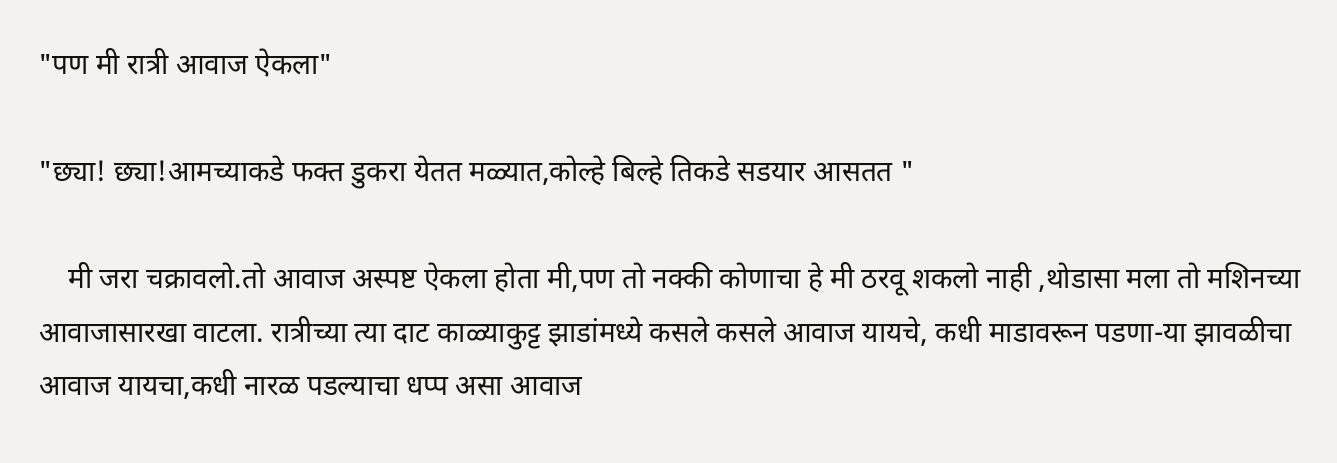"पण मी रात्री आवाज ऐकला"

"छ्या! छ्या!आमच्याकडे फक्त डुकरा येतत मळ्यात,कोल्हे बिल्हे तिकडे सडयार आसतत "

    मी जरा चक्रावलो.तो आवाज अस्पष्ट ऐकला होता मी,पण तो नक्की कोणाचा हे मी ठरवू शकलो नाही ,थोडासा मला तो मशिनच्या आवाजासारखा वाटला. रात्रीच्या त्या दाट काळ्याकुट्ट झाडांमध्ये कसले कसले आवाज यायचे, कधी माडावरून पडणा-या झावळीचा आवाज यायचा,कधी नारळ पडल्याचा धप्प असा आवाज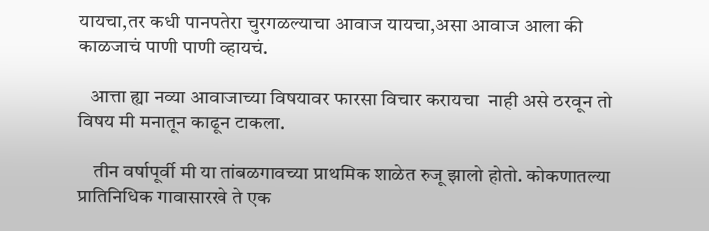यायचा,तर कधी पानपतेरा चुरगळल्याचा आवाज यायचा,असा आवाज आला की काळजाचं पाणी पाणी व्हायचं.

   आत्ता ह्या नव्या आवाजाच्या विषयावर फारसा विचार करायचा  नाही असे ठरवून तो विषय मी मनातून काढून टाकला.

    तीन वर्षापूर्वी मी या तांबळगावच्या प्राथमिक शाळेत रुजू झालो होतो. कोकणातल्या प्रातिनिधिक गावासारखे ते एक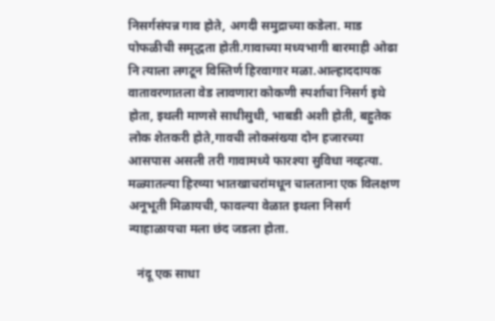निसर्गसंपन्न गाव होते, अगदी समुद्राच्या कडेला. माड पोफळीची समृद्धता होती.गावाच्या मध्यभागी बारमाही ओढा नि त्याला लगटून विस्तिर्ण हिरवागार मळा.आल्हाददायक वातावरणातला वेड लावणारा कोकणी स्पर्शाचा निसर्ग इथे होता, इथली माणसे साधीसुधी, भाबडी अशी होती, बहुतेक लोक शेतकरी होते,गावची लोकसंख्या दोन हजारच्या आसपास असली तरी गावामध्ये फारश्या सुविधा नव्हत्या. मळ्यातल्या हिरव्या भातखाचरांमधून चालताना एक विलक्षण अनूभूती मिळायची, फावल्या वेळात इथला निसर्ग न्याहाळायचा मला छंद जडला होता.

   नंदू एक साधा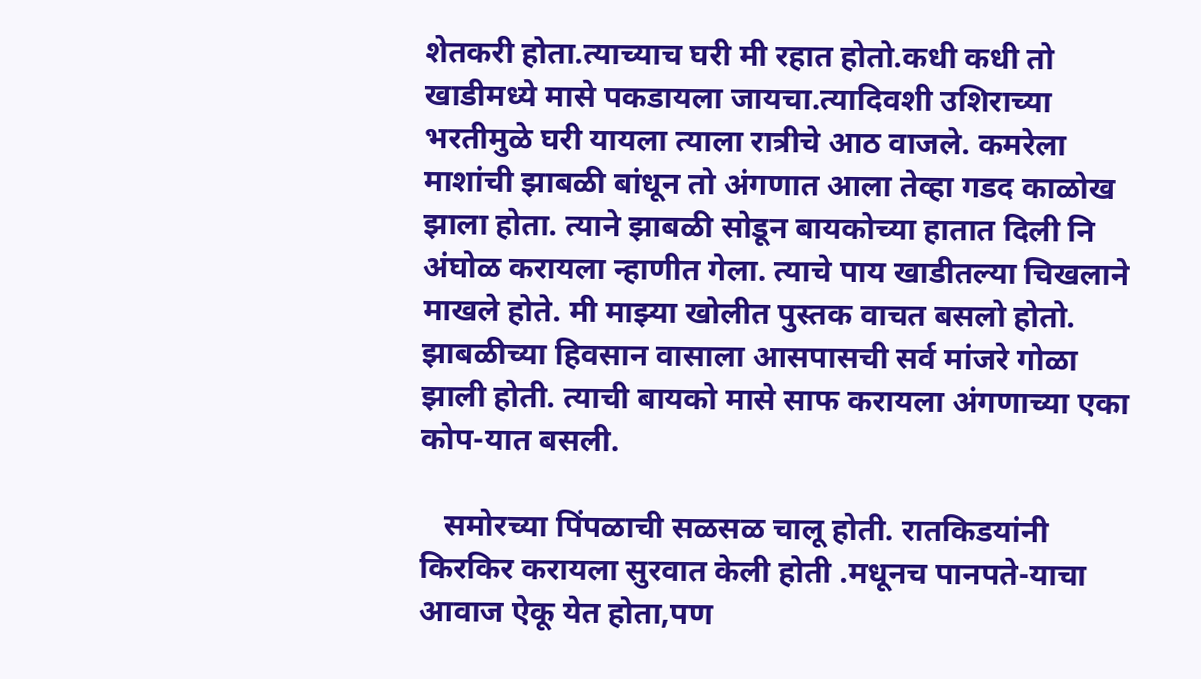शेतकरी होता.त्याच्याच घरी मी रहात होतो.कधी कधी तो खाडीमध्ये मासे पकडायला जायचा.त्यादिवशी उशिराच्या भरतीमुळे घरी यायला त्याला रात्रीचे आठ वाजले. कमरेला माशांची झाबळी बांधून तो अंगणात आला तेव्हा गडद काळोख झाला होता. त्याने झाबळी सोडून बायकोच्या हातात दिली नि अंघोळ करायला न्हाणीत गेला. त्याचे पाय खाडीतल्या चिखलाने माखले होते. मी माझ्या खोलीत पुस्तक वाचत बसलो होतो. झाबळीच्या हिवसान वासाला आसपासची सर्व मांजरे गोळा झाली होती. त्याची बायको मासे साफ करायला अंगणाच्या एका कोप-यात बसली.

   समोरच्या पिंपळाची सळसळ चालू होती. रातकिडयांनी किरकिर करायला सुरवात केली होती .मधूनच पानपते-याचा आवाज ऐकू येत होता,पण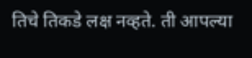तिचे तिकडे लक्ष नव्हते. ती आपल्या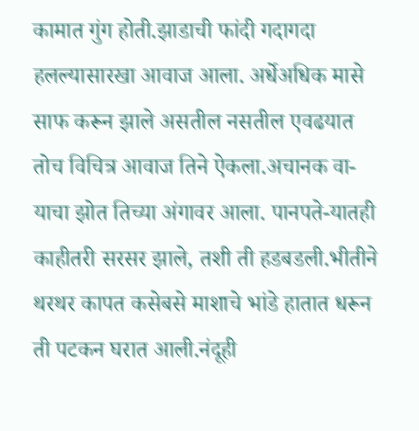कामात गुंग होती.झाडाची फांदी गदागदा हलल्यासारखा आवाज आला. अर्धेअधिक मासे साफ करून झाले असतील नसतील एवढयात तोच विचित्र आवाज तिने ऐकला.अचानक वा-याचा झोत तिच्या अंगावर आला. पानपते-यातही काहीतरी सरसर झाले, तशी ती हडबडली.भीतीने थरथर कापत कसेबसे माशाचे भांडे हातात धरून ती पटकन घरात आली.नंदूही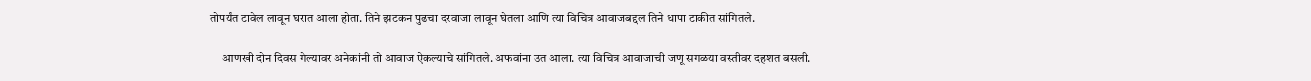तोपर्यंत टावेल लावून घरात आला होता. तिने झटकन पुढचा दरवाजा लावून घेतला आणि त्या विचित्र आवाजबद्दल तिने धापा टाकीत सांगितले.

     आणखी दोन दिवस गेल्यावर अनेकांनी तो आवाज ऐकल्याचे सांगितले. अफवांना उत आला. त्या विचित्र आवाजाची जणू सगळया वस्तीवर दहशत बसली.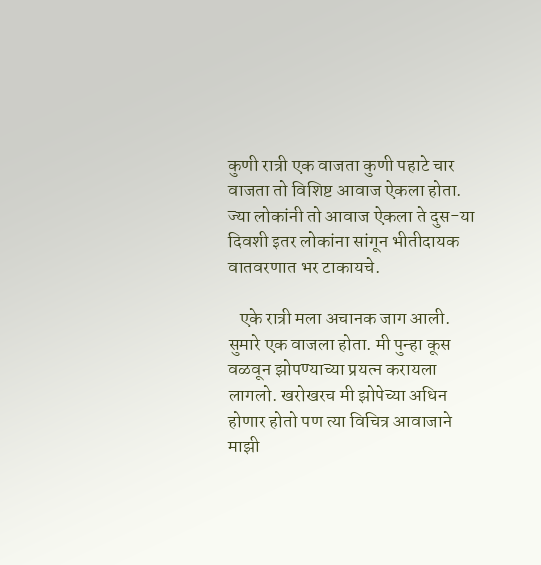कुणी रात्री एक वाजता कुणी पहाटे चार वाजता तो विशिष्ट आवाज ऐकला होता. ज्या लोकांनी तो आवाज ऐकला ते दुस-या दिवशी इतर लोकांना सांगून भीतीदायक वातवरणात भर टाकायचे.

   एके रात्री मला अचानक जाग आली. सुमारे एक वाजला होता. मी पुन्हा कूस वळवून झोपण्याच्या प्रयत्न करायला लागलो. खरोखरच मी झोपेच्या अधिन होणार होतो पण त्या विचित्र आवाजाने माझी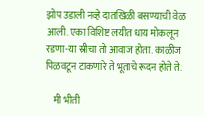झोप उडाली नव्हे दातखिळी बसण्याची वेळ आली. एका विशिष्ट लयीत धाय मोकलून रडणा-या स्रीचा तो आवाज होता. काळीज पिळवटून टाकणारे ते भूताचे रूदन होते ते.

    मी भीती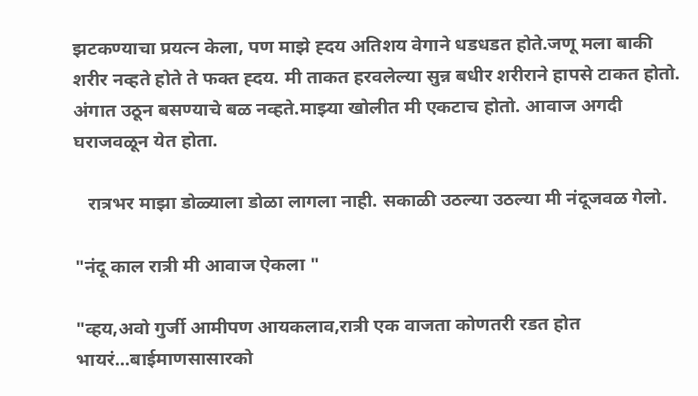झटकण्याचा प्रयत्न केला, पण माझे ह्दय अतिशय वेगाने धडधडत होते.जणू मला बाकी शरीर नव्हते होते ते फक्त ह्दय. मी ताकत हरवलेल्या सुन्न बधीर शरीराने हापसे टाकत होतो. अंगात उठून बसण्याचे बळ नव्हते.माझ्या खोलीत मी एकटाच होतो. आवाज अगदी घराजवळून येत होता.

   रात्रभर माझा डोळ्याला डोळा लागला नाही. सकाळी उठल्या उठल्या मी नंदूजवळ गेलो.

"नंदू काल रात्री मी आवाज ऐकला "

"व्हय,अवो गुर्जी आमीपण आयकलाव,रात्री एक वाजता कोणतरी रडत होत भायरं...बाईमाणसासारको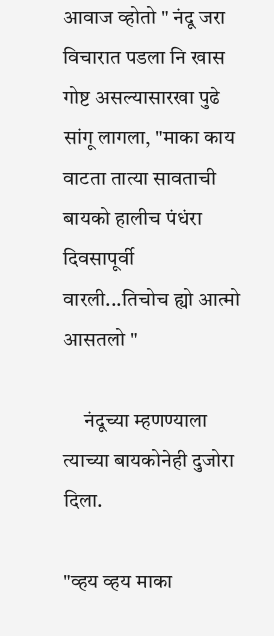आवाज व्होतो " नंदू जरा विचारात पडला नि खास गोष्ट असल्यासारखा पुढे सांगू लागला, "माका काय वाटता तात्या सावताची बायको हालीच पंधंरा दिवसापूर्वी वारली...तिचोच ह्यो आत्मो आसतलो "

     नंदूच्या म्हणण्याला त्याच्या बायकोनेही दुजोरा दिला.

"व्हय व्हय माका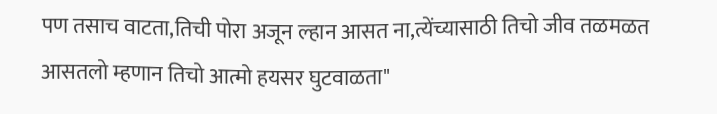पण तसाच वाटता,तिची पोरा अजून ल्हान आसत ना,त्येंच्यासाठी तिचो जीव तळमळत आसतलो म्हणान तिचो आत्मो हयसर घुटवाळता"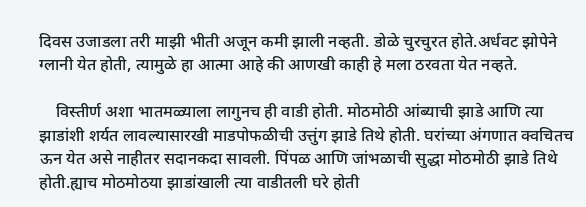दिवस उजाडला तरी माझी भीती अजून कमी झाली नव्हती. डोळे चुरचुरत होते.अर्धवट झोपेने ग्लानी येत होती, त्यामुळे हा आत्मा आहे की आणखी काही हे मला ठरवता येत नव्हते.

    विस्तीर्ण अशा भातमळ्याला लागुनच ही वाडी होती. मोठमोठी आंब्याची झाडे आणि त्या झाडांशी शर्यत लावल्यासारखी माडपोफळीची उत्तुंग झाडे तिथे होती. घरांच्या अंगणात क्वचितच ऊन येत असे नाहीतर सदानकदा सावली. पिंपळ आणि जांभळाची सुद्धा मोठमोठी झाडे तिथे होती.ह्याच मोठमोठया झाडांखाली त्या वाडीतली घरे होती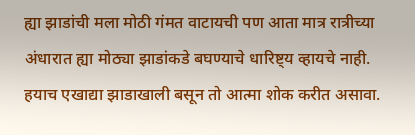ह्या झाडांची मला मोठी गंमत वाटायची पण आता मात्र रात्रीच्या अंधारात ह्या मोठ्या झाडांकडे बघण्याचे धारिष्ट्य व्हायचे नाही. हयाच एखाद्या झाडाखाली बसून तो आत्मा शोक करीत असावा.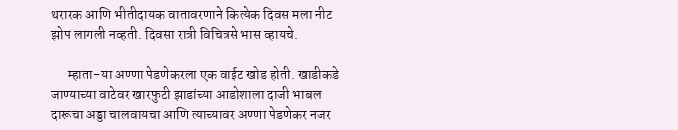थरारक आणि भीतीदायक वातावरणाने कित्येक दिवस मला नीट झोप लागली नव्हती. दिवसा रात्री विचित्रसे भास व्हायचे.

      म्हाता-या अण्णा पेडणेकरला एक वाईट खोड होती. खाडीकडे जाण्याच्या वाटेवर खारफुटी झाडांच्या आडोशाला दाजी भाबल दारूचा अड्डा चालवायचा आणि त्याच्यावर अण्णा पेडणेकर नजर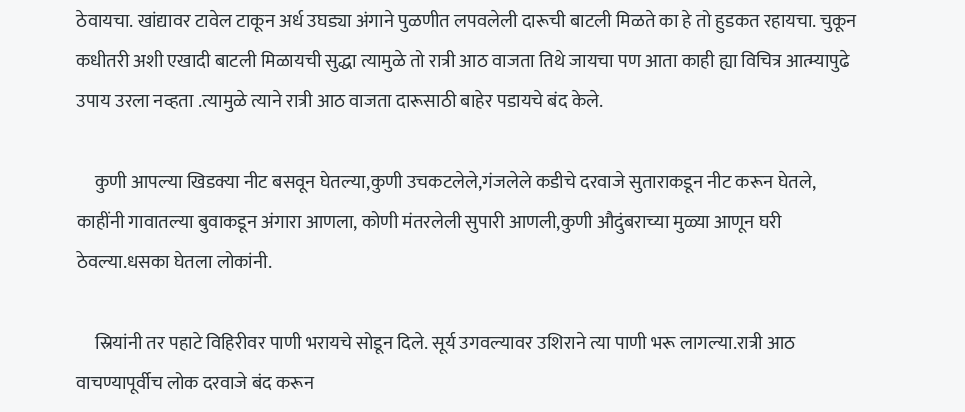ठेवायचा. खांद्यावर टावेल टाकून अर्ध उघड्या अंगाने पुळणीत लपवलेली दारूची बाटली मिळते का हे तो हुडकत रहायचा. चुकून कधीतरी अशी एखादी बाटली मिळायची सुद्धा त्यामुळे तो रात्री आठ वाजता तिथे जायचा पण आता काही ह्या विचित्र आत्म्यापुढे उपाय उरला नव्हता .त्यामुळे त्याने रात्री आठ वाजता दारूसाठी बाहेर पडायचे बंद केले.

     कुणी आपल्या खिडक्या नीट बसवून घेतल्या,कुणी उचकटलेले,गंजलेले कडीचे दरवाजे सुताराकडून नीट करून घेतले, काहींनी गावातल्या बुवाकडून अंगारा आणला, कोणी मंतरलेली सुपारी आणली,कुणी औदुंबराच्या मुळ्या आणून घरी ठेवल्या.धसका घेतला लोकांनी.

     स्रियांनी तर पहाटे विहिरीवर पाणी भरायचे सोडून दिले. सूर्य उगवल्यावर उशिराने त्या पाणी भरू लागल्या.रात्री आठ वाचण्यापूर्वीच लोक दरवाजे बंद करून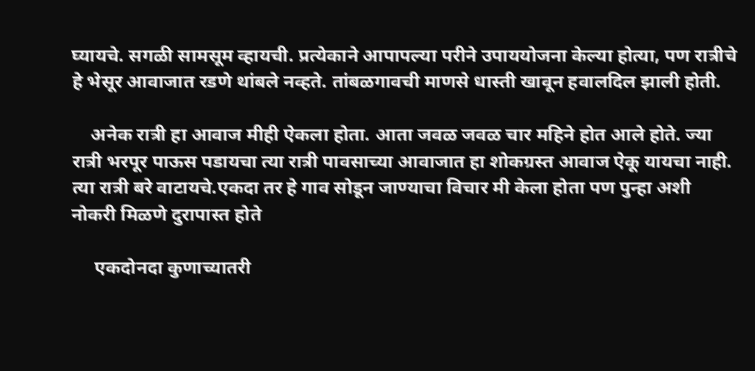घ्यायचे. सगळी सामसूम व्हायची. प्रत्येकाने आपापल्या परीने उपाययोजना केल्या होत्या, पण रात्रीचे हे भेसूर आवाजात रडणे थांबले नव्हते. तांबळगावची माणसे धास्ती खावून हवालदिल झाली होती.

    अनेक रात्री हा आवाज मीही ऐकला होता. आता जवळ जवळ चार महिने होत आले होते. ज्या रात्री भरपूर पाऊस पडायचा त्या रात्री पावसाच्या आवाजात हा शोकग्रस्त आवाज ऐकू यायचा नाही. त्या रात्री बरे वाटायचे.एकदा तर हे गाव सोडून जाण्याचा विचार मी केला होता पण पुन्हा अशी नोकरी मिळणे दुरापास्त होते

     एकदोनदा कुणाच्यातरी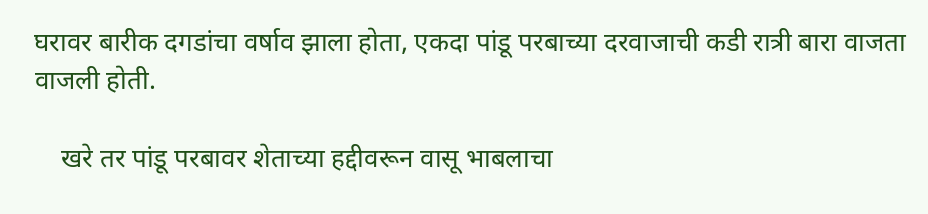घरावर बारीक दगडांचा वर्षाव झाला होता, एकदा पांडू परबाच्या दरवाजाची कडी रात्री बारा वाजता वाजली होती.

    खरे तर पांडू परबावर शेताच्या हद्दीवरून वासू भाबलाचा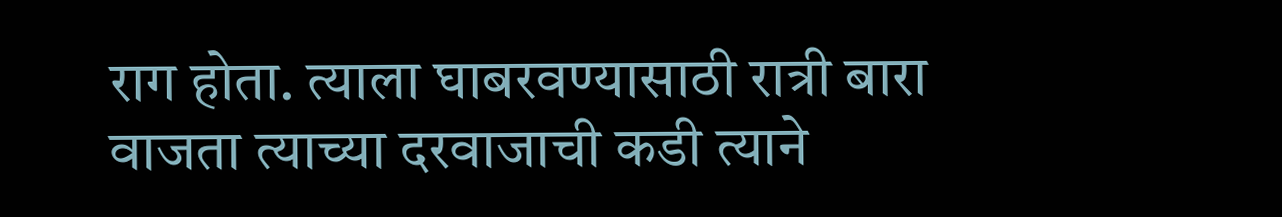राग होता. त्याला घाबरवण्यासाठी रात्री बारा वाजता त्याच्या दरवाजाची कडी त्याने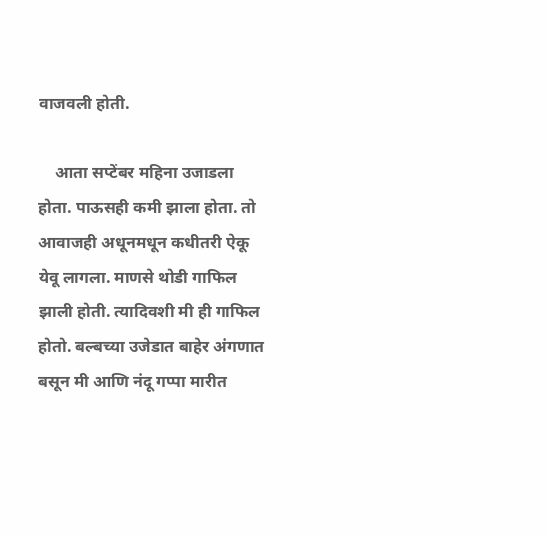वाजवली होती.

    आता सप्टेंबर महिना उजाडला होता. पाऊसही कमी झाला होता. तो आवाजही अधूनमधून कधीतरी ऐकू येवू लागला. माणसे थोडी गाफिल झाली होती. त्यादिवशी मी ही गाफिल होतो. बल्बच्या उजेडात बाहेर अंगणात बसून मी आणि नंदू गप्पा मारीत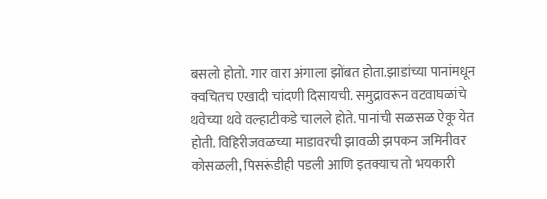बसलो होतो. गार वारा अंगाला झोंबत होता.झाडांच्या पानांमधून क्वचितच एखादी चांदणी दिसायची. समुद्रावरून वटवाघळांचे थवेच्या थवे वल्हाटीकडे चालले होते. पानांची सळसळ ऐकू येत होती. विहिरीजवळच्या माडावरची झावळी झपकन जमिनीवर कोसळली, पिसरूंडीही पडली आणि इतक्याच तो भयकारी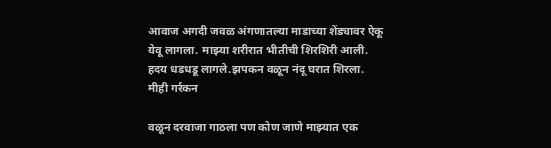आवाज अगदी जवळ अंगणातल्या माडाच्या शेंड्यावर ऐकू येवू लागला. माझ्या शरीरात भीतीची शिरशिरी आली. हदय धडधडू लागले.झपकन वळून नंदू घरात शिरला. मीही गर्रकन

वळून दरवाजा गाठला पण कोण जाणे माझ्यात एक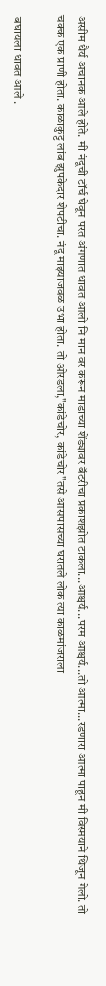असीम धैर्य अचानक आले होते. मी नंदूची टॉर्च घेवून परत अंगणात धावत आलो नि मान वर करून माडाच्या शेंड्यावर बॅटरीचा प्रकाशझोत टाकला...आश्चर्य...परम आश्चर्य...तो आत्मा...रडणारा आत्मा पाहून मी विस्मयाने थिजून गेलो. तो चक्क एक प्राणी होता. काळाकुट्ट लांब झुपकेदार शेपटीचा. नंदू माझ्याजवळ उभा होता. तो ओरडला,"कांडेचोर, कांडेचोर"तसे आसपासच्या घरातले लोक त्या काळमांजराला

 बघायला धावत आले .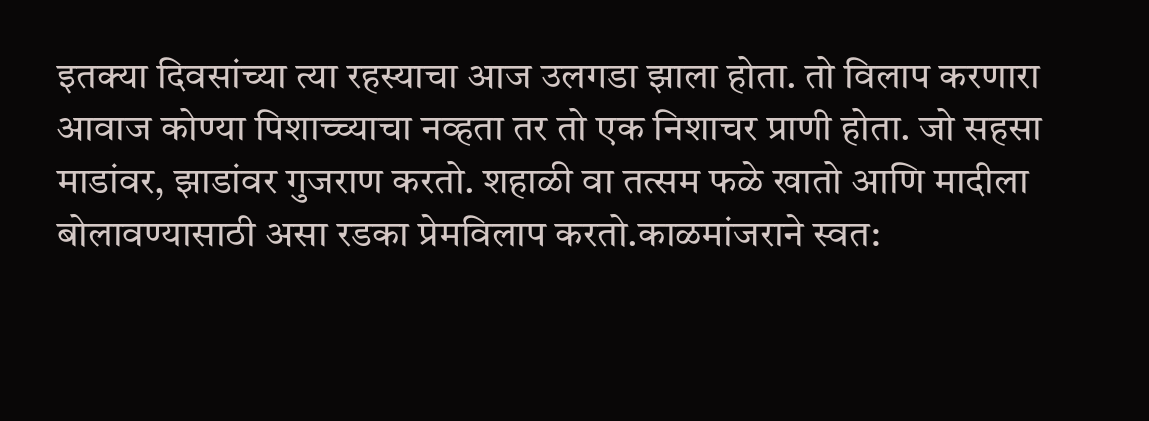इतक्या दिवसांच्या त्या रहस्याचा आज उलगडा झाला होता. तो विलाप करणारा आवाज कोण्या पिशाच्च्याचा नव्हता तर तो एक निशाचर प्राणी होता. जो सहसा माडांवर, झाडांवर गुजराण करतो. शहाळी वा तत्सम फळे खातो आणि मादीला बोलावण्यासाठी असा रडका प्रेमविलाप करतो.काळमांजराने स्वत: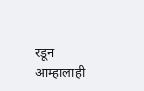रडून आम्हालाही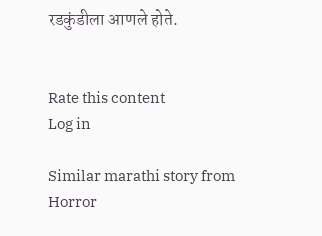रडकुंडीला आणले होते.


Rate this content
Log in

Similar marathi story from Horror